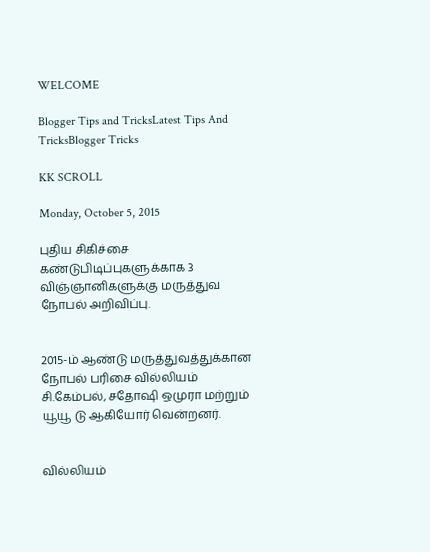WELCOME

Blogger Tips and TricksLatest Tips And TricksBlogger Tricks

KK SCROLL

Monday, October 5, 2015

புதிய சிகிச்சை கண்டுபிடிப்புகளுக்காக 3 விஞ்ஞானிகளுக்கு மருத்துவ நோபல் அறிவிப்பு.


2015-ம் ஆண்டு மருத்துவத்துக்கான நோபல் பரிசை வில்லியம் சி.கேம்பல், சதோஷி ஒமுரா மற்றும் யூயூ டு ஆகியோர் வென்றனர்.


வில்லியம்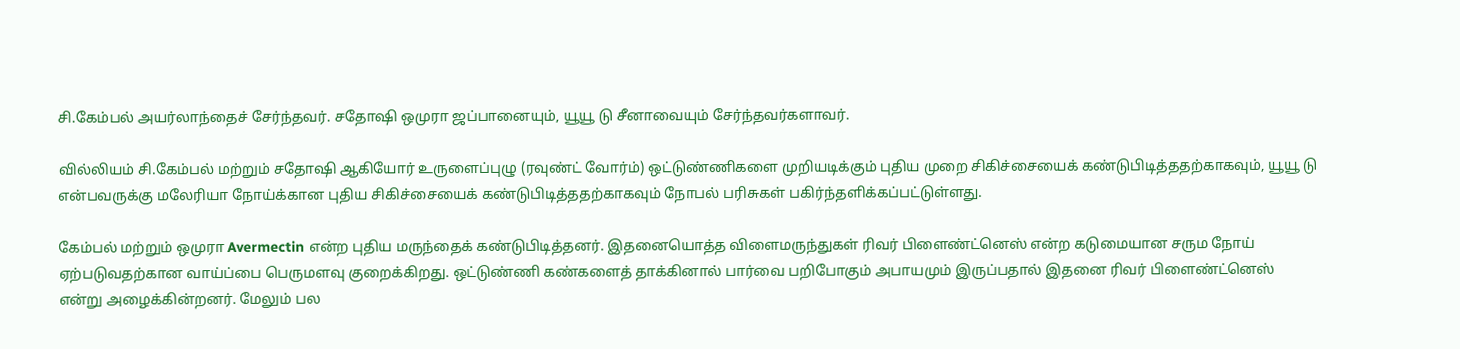சி.கேம்பல் அயர்லாந்தைச் சேர்ந்தவர். சதோஷி ஒமுரா ஜப்பானையும், யூயூ டு சீனாவையும் சேர்ந்தவர்களாவர்.

வில்லியம் சி.கேம்பல் மற்றும் சதோஷி ஆகியோர் உருளைப்புழு (ரவுண்ட் வோர்ம்) ஒட்டுண்ணிகளை முறியடிக்கும் புதிய முறை சிகிச்சையைக் கண்டுபிடித்ததற்காகவும், யூயூ டு என்பவருக்கு மலேரியா நோய்க்கான புதிய சிகிச்சையைக் கண்டுபிடித்ததற்காகவும் நோபல் பரிசுகள் பகிர்ந்தளிக்கப்பட்டுள்ளது.

கேம்பல் மற்றும் ஒமுரா Avermectin என்ற புதிய மருந்தைக் கண்டுபிடித்தனர். இதனையொத்த விளைமருந்துகள் ரிவர் பிளைண்ட்னெஸ் என்ற கடுமையான சரும நோய் ஏற்படுவதற்கான வாய்ப்பை பெருமளவு குறைக்கிறது. ஒட்டுண்ணி கண்களைத் தாக்கினால் பார்வை பறிபோகும் அபாயமும் இருப்பதால் இதனை ரிவர் பிளைண்ட்னெஸ் என்று அழைக்கின்றனர். மேலும் பல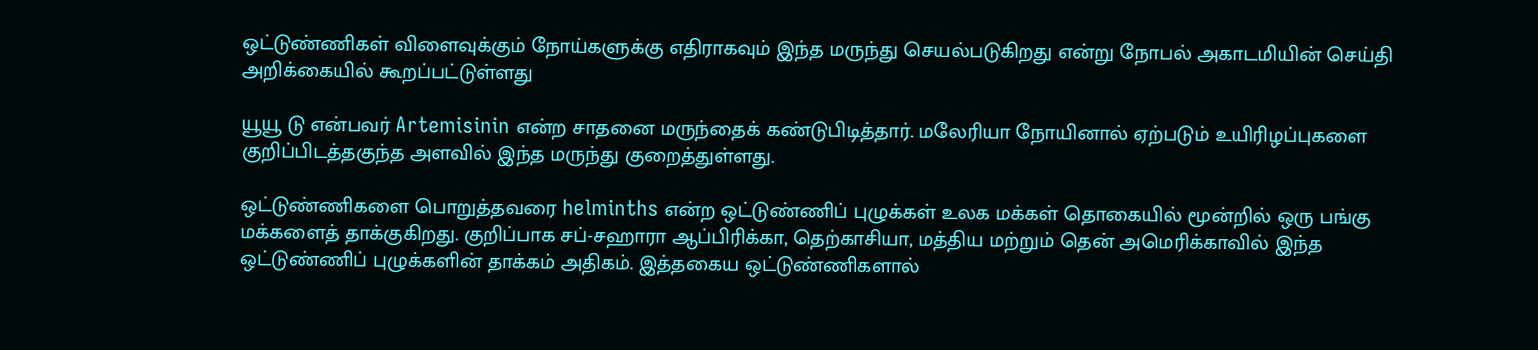ஒட்டுண்ணிகள் விளைவுக்கும் நோய்களுக்கு எதிராகவும் இந்த மருந்து செயல்படுகிறது என்று நோபல் அகாடமியின் செய்தி அறிக்கையில் கூறப்பட்டுள்ளது

யூயூ டு என்பவர் Artemisinin என்ற சாதனை மருந்தைக் கண்டுபிடித்தார். மலேரியா நோயினால் ஏற்படும் உயிரிழப்புகளை குறிப்பிடத்தகுந்த அளவில் இந்த மருந்து குறைத்துள்ளது.

ஒட்டுண்ணிகளை பொறுத்தவரை helminths என்ற ஒட்டுண்ணிப் புழுக்கள் உலக மக்கள் தொகையில் மூன்றில் ஒரு பங்கு மக்களைத் தாக்குகிறது. குறிப்பாக சப்-சஹாரா ஆப்பிரிக்கா, தெற்காசியா, மத்திய மற்றும் தென் அமெரிக்காவில் இந்த ஒட்டுண்ணிப் புழுக்களின் தாக்கம் அதிகம். இத்தகைய ஒட்டுண்ணிகளால்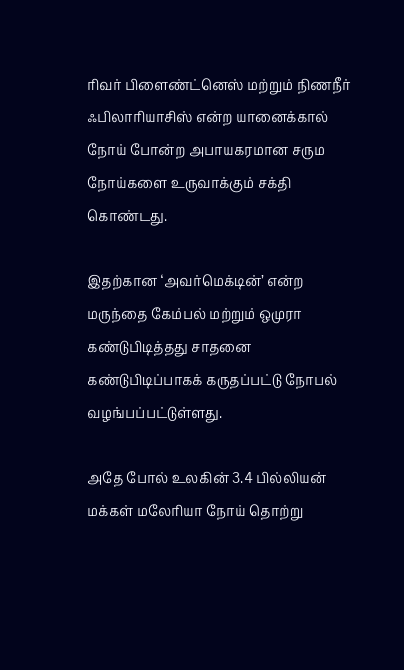ரிவர் பிளைண்ட்னெஸ் மற்றும் நிணநீர் ஃபிலாரியாசிஸ் என்ற யானைக்கால் நோய் போன்ற அபாயகரமான சரும நோய்களை உருவாக்கும் சக்தி கொண்டது.

இதற்கான ‘அவர்மெக்டின்’ என்ற மருந்தை கேம்பல் மற்றும் ஒமுரா கண்டுபிடித்தது சாதனை கண்டுபிடிப்பாகக் கருதப்பட்டு நோபல் வழங்பப்பட்டுள்ளது.

அதே போல் உலகின் 3.4 பில்லியன் மக்கள் மலேரியா நோய் தொற்று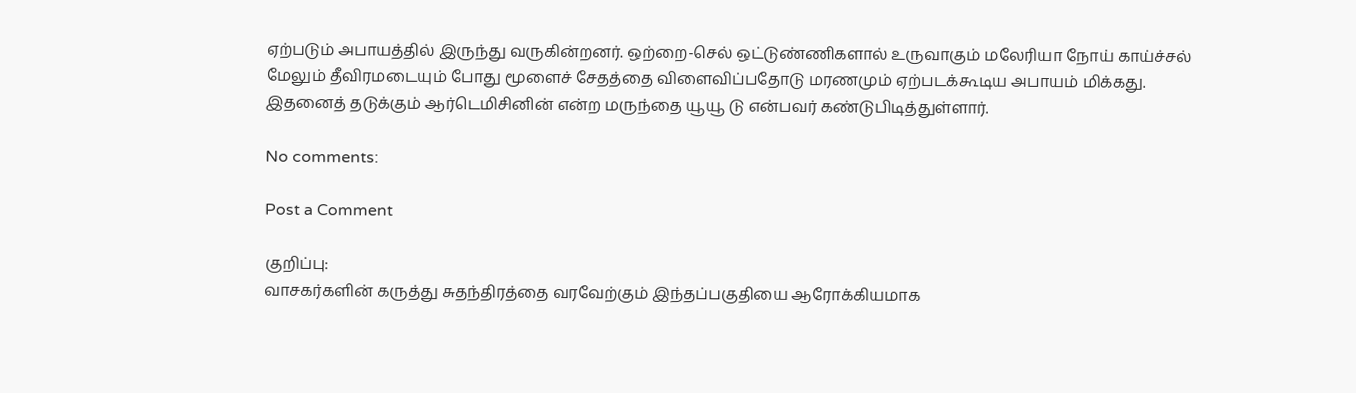ஏற்படும் அபாயத்தில் இருந்து வருகின்றனர். ஒற்றை-செல் ஒட்டுண்ணிகளால் உருவாகும் மலேரியா நோய் காய்ச்சல் மேலும் தீவிரமடையும் போது மூளைச் சேதத்தை விளைவிப்பதோடு மரணமும் ஏற்படக்கூடிய அபாயம் மிக்கது. இதனைத் தடுக்கும் ஆர்டெமிசினின் என்ற மருந்தை யூயூ டு என்பவர் கண்டுபிடித்துள்ளார்.

No comments:

Post a Comment

குறிப்பு:
வாசகர்களின் கருத்து சுதந்திரத்தை வரவேற்கும் இந்தப்பகுதியை ஆரோக்கியமாக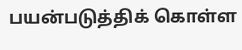பயன்படுத்திக் கொள்ள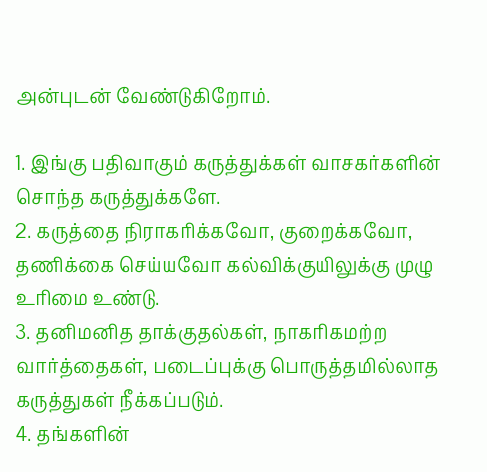அன்புடன் வேண்டுகிறோம்.

1. இங்கு பதிவாகும் கருத்துக்கள் வாசகர்களின் சொந்த கருத்துக்களே.
2. கருத்தை நிராகரிக்கவோ, குறைக்கவோ, தணிக்கை செய்யவோ கல்விக்குயிலுக்கு முழு உரிமை உண்டு.
3. தனிமனித தாக்குதல்கள், நாகரிகமற்ற வார்த்தைகள், படைப்புக்கு பொருத்தமில்லாத கருத்துகள் நீக்கப்படும்.
4. தங்களின்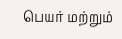பெயர் மற்றும்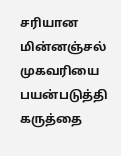சரியான மின்னஞ்சல் முகவரியை பயன்படுத்தி கருத்தை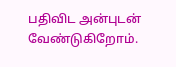பதிவிட அன்புடன் வேண்டுகிறோம்.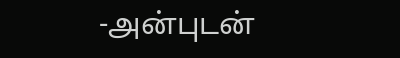-அன்புடன்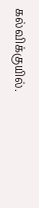கல்விக்குயில்.